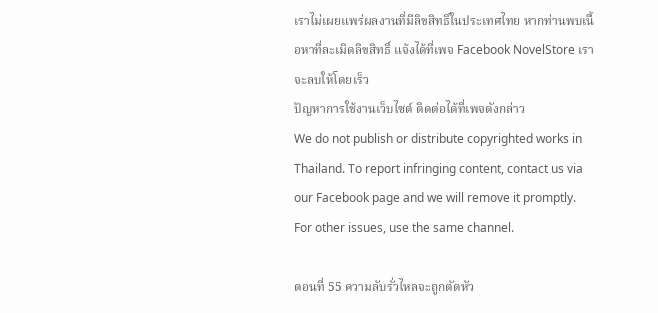เราไม่เผยแพร่ผลงานที่มีลิขสิทธิ์ในประเทศไทย หากท่านพบเนื้อหาที่ละเมิดลิขสิทธิ์ แจ้งได้ที่เพจ Facebook NovelStore เราจะลบให้โดยเร็ว
ปัญหาการใช้งานเว็บไซต์ ติดต่อได้ที่เพจดังกล่าว
We do not publish or distribute copyrighted works in Thailand. To report infringing content, contact us via our Facebook page and we will remove it promptly. For other issues, use the same channel.

ตอนที่ 55 ความลับรั่วไหลจะถูกตัดหัว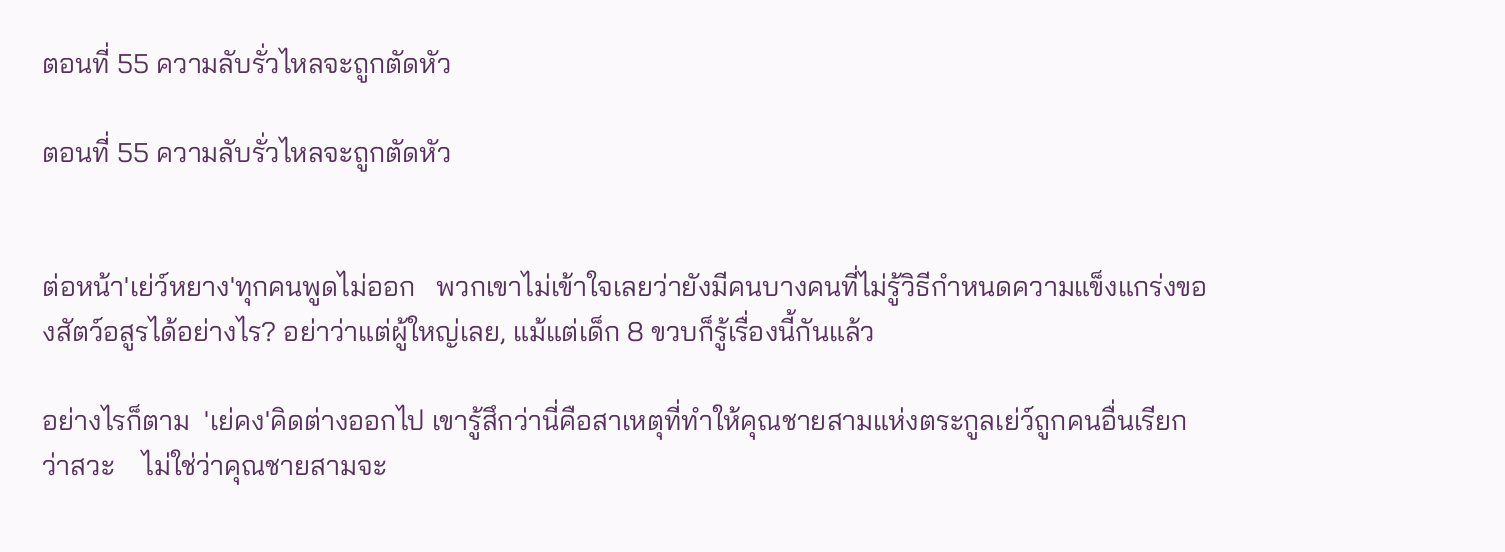ตอนที่ 55 ความลับรั่วไหลจะถูกตัดหัว

ตอนที่ 55 ความลับรั่วไหลจะถูกตัดหัว


ต่อหน้า'เย่ว์หยาง'ทุกคนพูดไม่ออก   พวกเขาไม่เข้าใจเลยว่ายังมีคนบางคนที่ไม่รู้วิธีกำหนดความแข็งแกร่งของสัตว์อสูรได้อย่างไร? อย่าว่าแต่ผู้ใหญ่เลย, แม้แต่เด็ก 8 ขวบก็รู้เรื่องนี้กันแล้ว

อย่างไรก็ตาม  'เย่คง'คิดต่างออกไป เขารู้สึกว่านี่คือสาเหตุที่ทำให้คุณชายสามแห่งตระกูลเย่ว์ถูกคนอื่นเรียกว่าสวะ    ไม่ใช่ว่าคุณชายสามจะ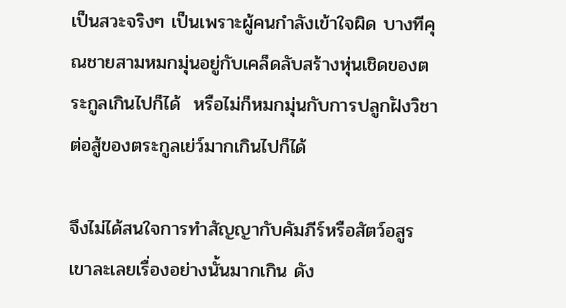เป็นสวะจริงๆ เป็นเพราะผู้คนกำลังเข้าใจผิด บางทีคุณชายสามหมกมุ่นอยู่กับเคล็ดลับสร้างหุ่นเชิดของตระกูลเกินไปก็ได้  หรือไม่ก็หมกมุ่นกับการปลูกฝังวิชาต่อสู้ของตระกูลเย่ว์มากเกินไปก็ได้

จึงไม่ได้สนใจการทำสัญญากับคัมภีร์หรือสัตว์อสูร  เขาละเลยเรื่องอย่างนั้นมากเกิน ดัง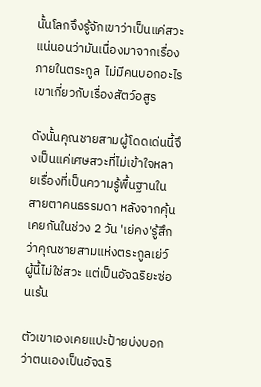นั้นโลกจึงรู้จักเขาว่าเป็นแค่สวะ  แน่นอนว่ามันเนื่องมาจากเรื่องภายในตระกูล  ไม่มีคนบอกอะไรเขาเกี่ยวกับเรื่องสัตว์อสูร

ดังนั้นคุณชายสามผู้โดดเด่นนี้จึงเป็นแค่เศษสวะที่ไม่เข้าใจหลายเรื่องที่เป็นความรู้พื้นฐานในสายตาคนธรรมดา หลังจากคุ้นเคยกันในช่วง 2 วัน 'เย่คง'รู้สึกว่าคุณชายสามแห่งตระกูลเย่ว์ผู้นี้ไม่ใช่สวะ แต่เป็นอัจฉริยะซ่อนเร้น

ตัวเขาเองเคยแปะป้ายบ่งบอกว่าตนเองเป็นอัจฉริ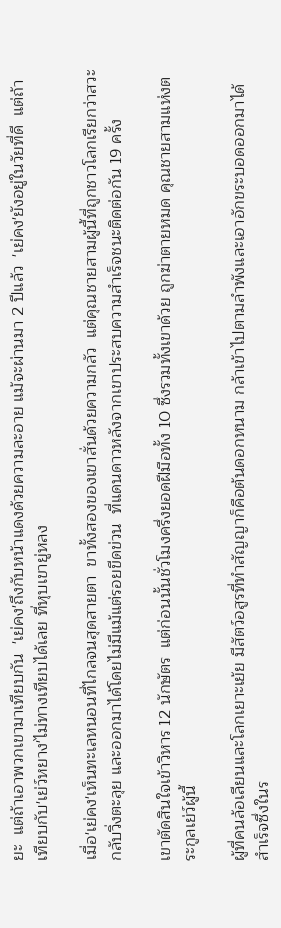ยะ  แต่ถ้าเอาพวกเขามาเทียบกัน  'เย่คง'ถึงกับหน้าแดงด้วยความละอาย แม้จะผ่านมา 2 ปีแล้ว  'เย่คง'ยังอยู่ในวัยที่ดี  แต่ถ้าเทียบกับ'เย่ว์หยาง'ไม่ทางเทียบได้เลย ที่หุบเขายู่หลง

เมื่อ'เย่คง'เห็นทะเลหนอนที่ไกลจนสุดสายตา  ขาทั้งสองของเขาสั่นด้วยความกลัว  แต่คุณชายสามผู้นี้ที่ถูกชาวโลกเรียกว่าสวะกลับวิ่งตะลุย และออกมาได้โดยไม่มีแม้แต่รอยขีดข่วน  ที่แดนดาวหลังจากเขาประสบความสำเร็จชนะติดต่อกัน 19 ครั้ง

เขาตัดสินใจเข้าวิหาร 12 นักษัตร  แต่ก่อนนั้นชั่วโมงครึ่งยอดฝีมือทั้ง 10 ซึ่งรวมทั้งเขาด้วย ถูกฆ่าตายหมด คุณชายสามแห่งตระกูลเย่ว์ผู้นี้

ผู้ที่คนล้อเลียนและโลกเยาะเย้ย มีสัตว์อสูรที่ทำสัญญาก็คือต้นดอกหนาม กล้าเข้าไปตามลำพังและเอาอักขระบอดออกมาได้สำเร็จซึ่งในร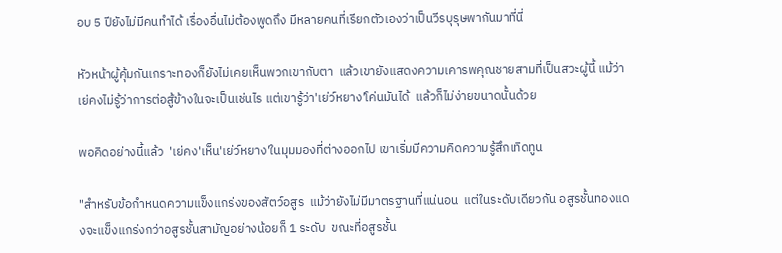อบ 5 ปียังไม่มีคนทำได้ เรื่องอื่นไม่ต้องพูดถึง มีหลายคนที่เรียกตัวเองว่าเป็นวีรบุรุษพากันมาที่นี่

หัวหน้าผู้คุ้มกันเกราะทองก็ยังไม่เคยเห็นพวกเขากับตา  แล้วเขายังแสดงความเคารพคุณชายสามที่เป็นสวะผู้นี้ แม้ว่าเย่คงไม่รู้ว่าการต่อสู้ข้างในจะเป็นเช่นไร แต่เขารู้ว่า'เย่ว์หยาง'โค่นมันได้  แล้วก็ไม่ง่ายขนาดนั้นด้วย

พอคิดอย่างนี้แล้ว  'เย่คง'เห็น'เย่ว์หยาง'ในมุมมองที่ต่างออกไป เขาเริ่มมีความคิดความรู้สึกเทิดทูน

"สำหรับข้อกำหนดความแข็งแกร่งของสัตว์อสูร  แม้ว่ายังไม่มีมาตรฐานที่แน่นอน  แต่ในระดับเดียวกัน อสูรชั้นทองแดงจะแข็งแกร่งกว่าอสูรชั้นสามัญอย่างน้อยก็ 1 ระดับ  ขณะที่อสูรชั้น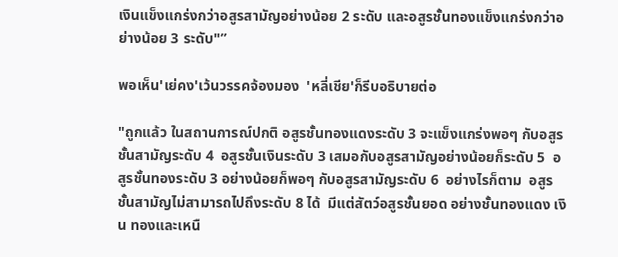เงินแข็งแกร่งกว่าอสูรสามัญอย่างน้อย 2 ระดับ และอสูรชั้นทองแข็งแกร่งกว่าอย่างน้อย 3 ระดับ"”

พอเห็น'เย่คง'เว้นวรรคจ้องมอง  'หลี่เชีย'ก็รีบอธิบายต่อ

"ถูกแล้ว ในสถานการณ์ปกติ อสูรชั้นทองแดงระดับ 3 จะแข็งแกร่งพอๆ กับอสูรชั้นสามัญระดับ 4  อสูรชั้นเงินระดับ 3 เสมอกับอสูรสามัญอย่างน้อยก็ระดับ 5  อสูรชั้นทองระดับ 3 อย่างน้อยก็พอๆ กับอสูรสามัญระดับ 6  อย่างไรก็ตาม  อสูรชั้นสามัญไม่สามารถไปถึงระดับ 8 ได้  มีแต่สัตว์อสูรชั้นยอด อย่างชั้นทองแดง เงิน ทองและเหนื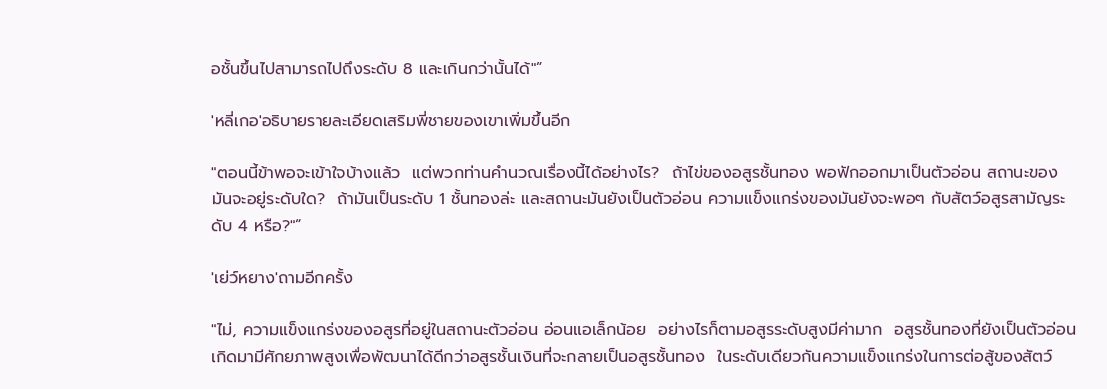อชั้นขึ้นไปสามารถไปถึงระดับ 8 และเกินกว่านั้นได้"”

'หลี่เกอ'อธิบายรายละเอียดเสริมพี่ชายของเขาเพิ่มขึ้นอีก

"ตอนนี้ข้าพอจะเข้าใจบ้างแล้ว  แต่พวกท่านคำนวณเรื่องนี้ได้อย่างไร?  ถ้าไข่ของอสูรชั้นทอง พอฟักออกมาเป็นตัวอ่อน สถานะของมันจะอยู่ระดับใด?  ถ้ามันเป็นระดับ 1 ชั้นทองล่ะ และสถานะมันยังเป็นตัวอ่อน ความแข็งแกร่งของมันยังจะพอๆ กับสัตว์อสูรสามัญระดับ 4 หรือ?"”

'เย่ว์หยาง'ถามอีกครั้ง

"ไม่, ความแข็งแกร่งของอสูรที่อยู่ในสถานะตัวอ่อน อ่อนแอเล็กน้อย  อย่างไรก็ตามอสูรระดับสูงมีค่ามาก  อสูรชั้นทองที่ยังเป็นตัวอ่อนเกิดมามีศักยภาพสูงเพื่อพัฒนาได้ดีกว่าอสูรชั้นเงินที่จะกลายเป็นอสูรชั้นทอง  ในระดับเดียวกันความแข็งแกร่งในการต่อสู้ของสัตว์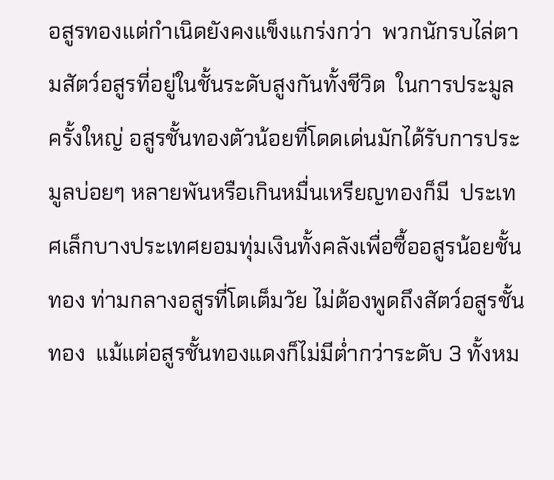อสูรทองแต่กำเนิดยังคงแข็งแกร่งกว่า  พวกนักรบไล่ตามสัตว์อสูรที่อยู่ในชั้นระดับสูงกันทั้งชีวิต  ในการประมูลครั้งใหญ่ อสูรชั้นทองตัวน้อยที่โดดเด่นมักได้รับการประมูลบ่อยๆ หลายพันหรือเกินหมื่นเหรียญทองก็มี  ประเทศเล็กบางประเทศยอมทุ่มเงินทั้งคลังเพื่อซื้ออสูรน้อยชั้นทอง ท่ามกลางอสูรที่โตเต็มวัย ไม่ต้องพูดถึงสัตว์อสูรชั้นทอง  แม้แต่อสูรชั้นทองแดงก็ไม่มีต่ำกว่าระดับ 3 ทั้งหม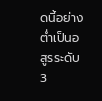ดนี้อย่างต่ำเป็นอสูรระดับ 3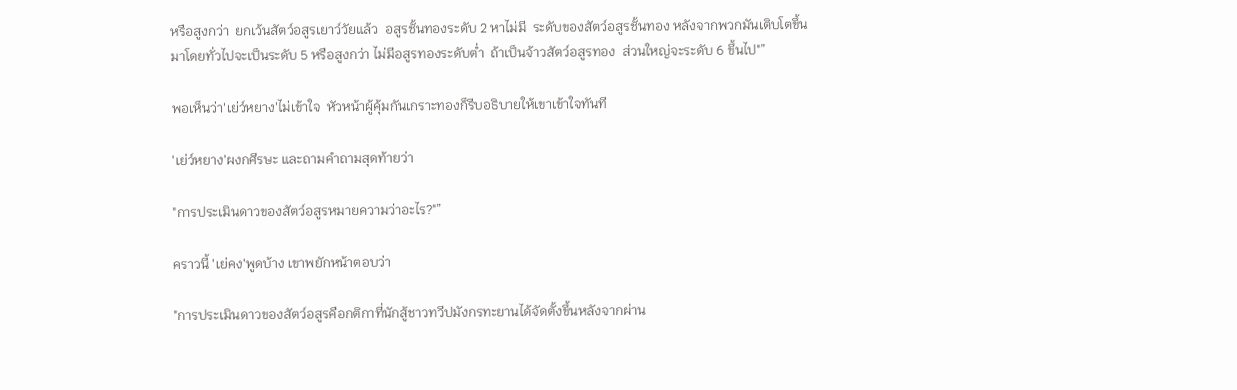หรือสูงกว่า  ยกเว้นสัตว์อสูรเยาว์วัยแล้ว  อสูรชั้นทองระดับ 2 หาไม่มี  ระดับของสัตว์อสูรชั้นทอง หลังจากพวกมันเติบโตขึ้นมาโดยทั่วไปจะเป็นระดับ 5 หรือสูงกว่า ไม่มีอสูรทองระดับต่ำ  ถ้าเป็นจ้าวสัตว์อสูรทอง  ส่วนใหญ่จะระดับ 6 ขึ้นไป"”

พอเห็นว่า'เย่ว์หยาง'ไม่เข้าใจ  หัวหน้าผู้คุ้มกันเกราะทองก็รีบอธิบายให้เขาเข้าใจทันที

'เย่ว์หยาง'ผงกศีรษะ และถามคำถามสุดท้ายว่า

"การประเมินดาวของสัตว์อสูรหมายความว่าอะไร?"”

คราวนี้ 'เย่คง'พูดบ้าง เขาพยักหน้าตอบว่า

"การประเมินดาวของสัตว์อสูรคือกติกาที่นักสู้ชาวทวีปมังกรทะยานได้จัดตั้งขึ้นหลังจากผ่าน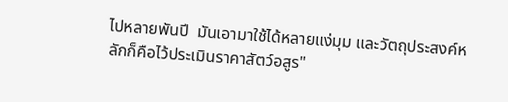ไปหลายพันปี  มันเอามาใช้ได้หลายแง่มุม และวัตถุประสงค์หลักก็คือไว้ประเมินราคาสัตว์อสูร"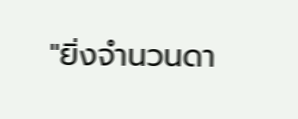"ยิ่งจำนวนดา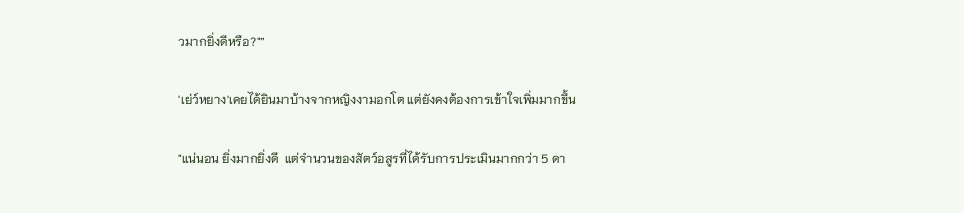วมากยิ่งดีหรือ?"”

'เย่ว์หยาง'เคยได้ยินมาบ้างจากหญิงงามอกโต แต่ยังคงต้องการเข้าใจเพิ่มมากขึ้น

"แน่นอน ยิ่งมากยิ่งดี  แต่จำนวนของสัตว์อสูรที่ได้รับการประเมินมากกว่า 5 ดา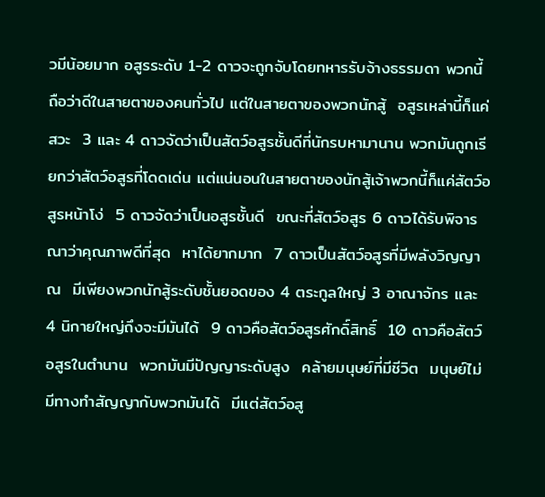วมีน้อยมาก อสูรระดับ 1-2 ดาวจะถูกจับโดยทหารรับจ้างธรรมดา พวกนี้ถือว่าดีในสายตาของคนทั่วไป แต่ในสายตาของพวกนักสู้  อสูรเหล่านี้ก็แค่สวะ  3 และ 4 ดาวจัดว่าเป็นสัตว์อสูรชั้นดีที่นักรบหามานาน พวกมันถูกเรียกว่าสัตว์อสูรที่โดดเด่น แต่แน่นอนในสายตาของนักสู้เจ้าพวกนี้ก็แค่สัตว์อสูรหน้าโง่  5 ดาวจัดว่าเป็นอสูรชั้นดี  ขณะที่สัตว์อสูร 6 ดาวได้รับพิจารณาว่าคุณภาพดีที่สุด  หาได้ยากมาก  7 ดาวเป็นสัตว์อสูรที่มีพลังวิญญาณ  มีเพียงพวกนักสู้ระดับชั้นยอดของ 4 ตระกูลใหญ่ 3 อาณาจักร และ 4 นิกายใหญ่ถึงจะมีมันได้  9 ดาวคือสัตว์อสูรศักดิ์สิทธิ์  10 ดาวคือสัตว์อสูรในตำนาน  พวกมันมีปัญญาระดับสูง  คล้ายมนุษย์ที่มีชีวิต  มนุษย์ไม่มีทางทำสัญญากับพวกมันได้  มีแต่สัตว์อสู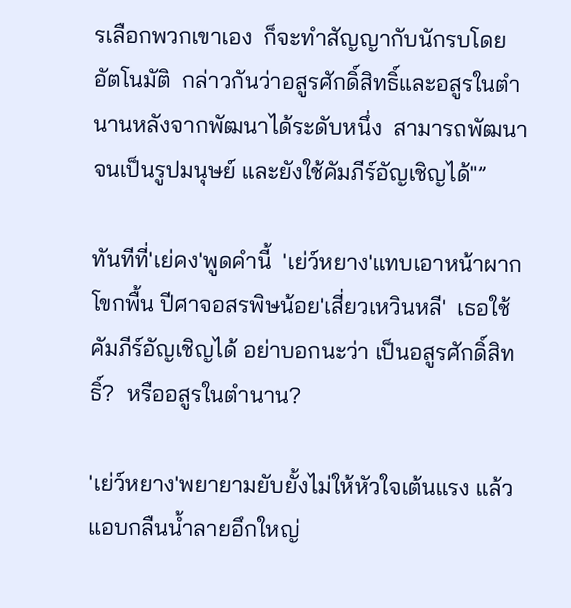รเลือกพวกเขาเอง  ก็จะทำสัญญากับนักรบโดยอัตโนมัติ  กล่าวกันว่าอสูรศักดิ์สิทธิ์และอสูรในตำนานหลังจากพัฒนาได้ระดับหนึ่ง  สามารถพัฒนาจนเป็นรูปมนุษย์ และยังใช้คัมภีร์อัญเชิญได้"”

ทันทีที่'เย่คง'พูดคำนี้  'เย่ว์หยาง'แทบเอาหน้าผากโขกพื้น ปีศาจอสรพิษน้อย'เสี่ยวเหวินหลี'  เธอใช้คัมภีร์อัญเชิญได้ อย่าบอกนะว่า เป็นอสูรศักดิ์สิทธิ์?  หรืออสูรในตำนาน?

'เย่ว์หยาง'พยายามยับยั้งไม่ให้หัวใจเต้นแรง แล้วแอบกลืนน้ำลายอึกใหญ่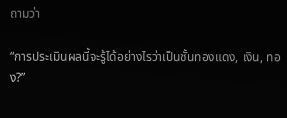ถามว่า

“การประเมินผลนี้จะรู้ได้อย่างไรว่าเป็นชั้นทองแดง, เงิน, ทอง?”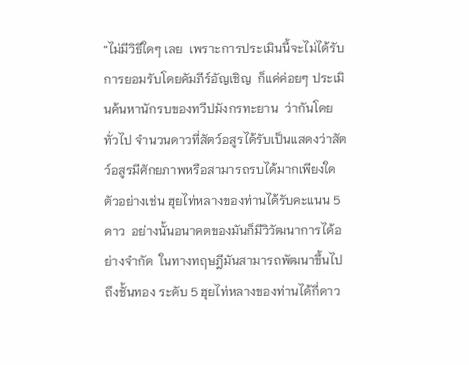“ไม่มีวิธีใดๆ เลย  เพราะการประเมินนี้จะไม่ได้รับการยอมรับโดยคัมภีร์อัญเชิญ  ก็แค่ค่อยๆ ประเมินค้นหานักรบของทวีปมังกรทะยาน  ว่ากันโดยทั่วไป จำนวนดาวที่สัตว์อสูรได้รับเป็นแสดงว่าสัตว์อสูรมีศักยภาพหรือสามารถรบได้มากเพียงใด  ตัวอย่างเช่น ฮุยไท่หลางของท่านได้รับคะแนน 5 ดาว  อย่างนั้นอนาคตของมันก็มีวิวัฒนาการได้อย่างจำกัด  ในทางทฤษฎีมันสามารถพัฒนาขึ้นไปถึงชั้นทอง ระดับ 5 ฮุยไท่หลางของท่านได้กี่ดาว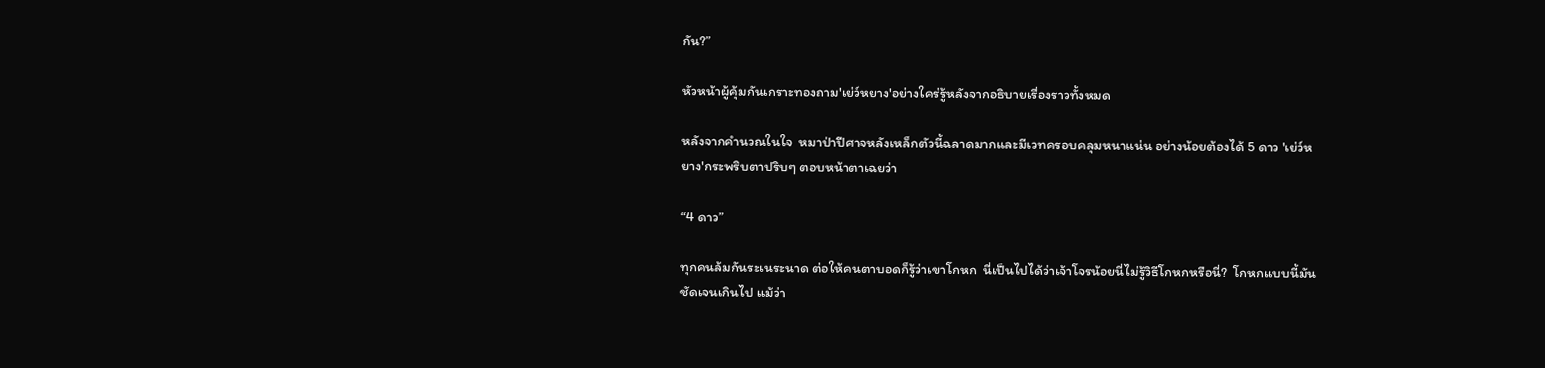กัน?”

หัวหน้าผู้คุ้มกันเกราะทองถาม'เย่ว์หยาง'อย่างใคร่รู้หลังจากอธิบายเรื่องราวทั้งหมด

หลังจากคำนวณในใจ  หมาป่าปีศาจหลังเหล็กตัวนี้ฉลาดมากและมีเวทครอบคลุมหนาแน่น อย่างน้อยต้องได้ 5 ดาว 'เย่ว์หยาง'กระพริบตาปริบๆ ตอบหน้าตาเฉยว่า

“4 ดาว”

ทุกคนล้มกันระเนระนาด ต่อให้คนตาบอดก็รู้ว่าเขาโกหก  นี่เป็นไปได้ว่าเจ้าโจรน้อยนี่ไม่รู้วิธีโกหกหรือนี่?  โกหกแบบนี้มันชัดเจนเกินไป แม้ว่า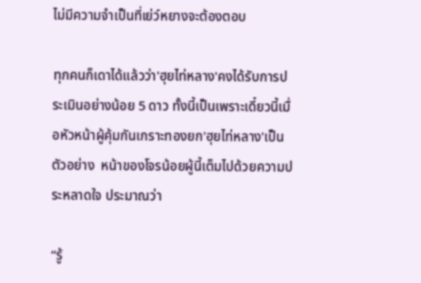ไม่มีความจำเป็นที่เย่ว์หยางจะต้องตอบ

ทุกคนก็เดาได้แล้วว่า'ฮุยไท่หลาง'คงได้รับการประเมินอย่างน้อย 5 ดาว ทั้งนี้เป็นเพราะเดี๋ยวนี้เมื่อหัวหน้าผู้คุ้มกันเกราะทองยก'ฮุยไท่หลาง'เป็นตัวอย่าง  หน้าของโจรน้อยผู้นี้เต็มไปด้วยความประหลาดใจ ประมาณว่า

“รู้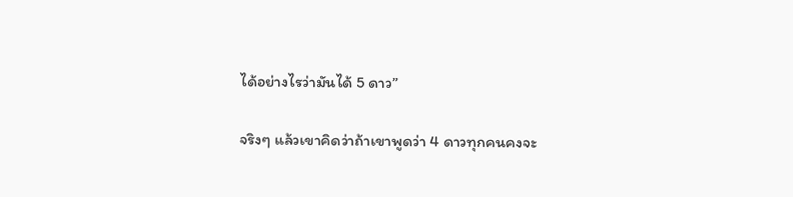ได้อย่างไรว่ามันได้ 5 ดาว”

จริงๆ แล้วเขาคิดว่าถ้าเขาพูดว่า 4 ดาวทุกคนคงจะ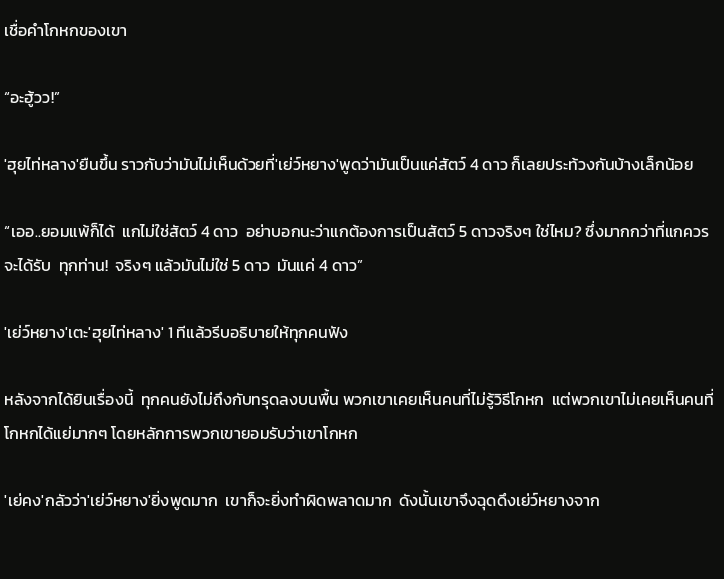เชื่อคำโกหกของเขา

“อะฮู้วว!”

'ฮุยไท่หลาง'ยืนขึ้น ราวกับว่ามันไม่เห็นด้วยที่'เย่ว์หยาง'พูดว่ามันเป็นแค่สัตว์ 4 ดาว ก็เลยประท้วงกันบ้างเล็กน้อย

“เออ..ยอมแพ้ก็ได้  แกไม่ใช่สัตว์ 4 ดาว  อย่าบอกนะว่าแกต้องการเป็นสัตว์ 5 ดาวจริงๆ ใช่ไหม? ซึ่งมากกว่าที่แกควรจะได้รับ  ทุกท่าน!  จริงๆ แล้วมันไม่ใช่ 5 ดาว  มันแค่ 4 ดาว”

'เย่ว์หยาง'เตะ'ฮุยไท่หลาง' 1 ทีแล้วรีบอธิบายให้ทุกคนฟัง

หลังจากได้ยินเรื่องนี้  ทุกคนยังไม่ถึงกับทรุดลงบนพื้น พวกเขาเคยเห็นคนที่ไม่รู้วิธีโกหก  แต่พวกเขาไม่เคยเห็นคนที่โกหกได้แย่มากๆ โดยหลักการพวกเขายอมรับว่าเขาโกหก

'เย่คง'กลัวว่า'เย่ว์หยาง'ยิ่งพูดมาก  เขาก็จะยิ่งทำผิดพลาดมาก  ดังนั้นเขาจึงฉุดดึงเย่ว์หยางจาก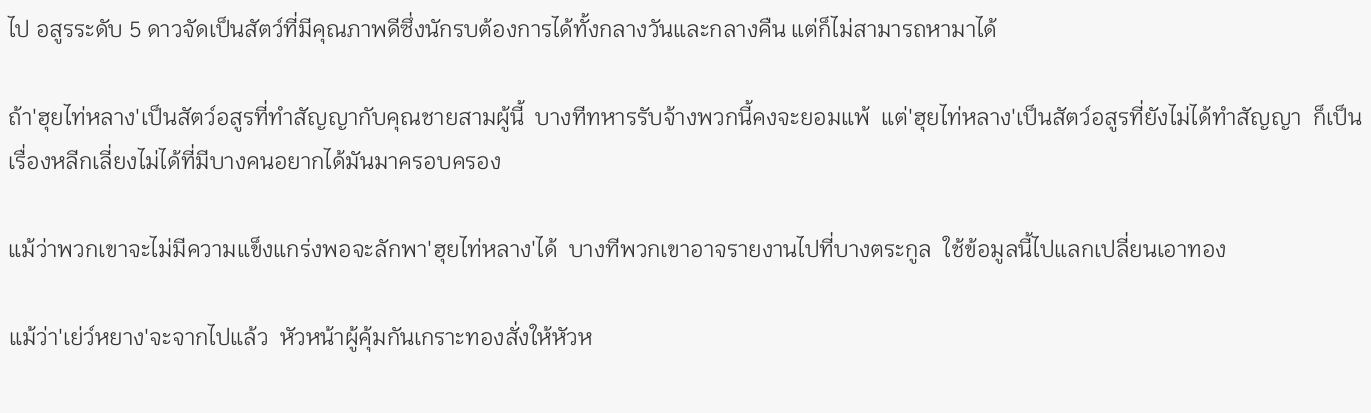ไป อสูรระดับ 5 ดาวจัดเป็นสัตว์ที่มีคุณภาพดีซึ่งนักรบต้องการได้ทั้งกลางวันและกลางคืน แต่ก็ไม่สามารถหามาได้

ถ้า'ฮุยไท่หลาง'เป็นสัตว์อสูรที่ทำสัญญากับคุณชายสามผู้นี้  บางทีทหารรับจ้างพวกนี้คงจะยอมแพ้  แต่'ฮุยไท่หลาง'เป็นสัตว์อสูรที่ยังไม่ได้ทำสัญญา  ก็เป็นเรื่องหลีกเลี่ยงไม่ได้ที่มีบางคนอยากได้มันมาครอบครอง

แม้ว่าพวกเขาจะไม่มีความแข็งแกร่งพอจะลักพา'ฮุยไท่หลาง'ได้  บางทีพวกเขาอาจรายงานไปที่บางตระกูล  ใช้ข้อมูลนี้ไปแลกเปลี่ยนเอาทอง

แม้ว่า'เย่ว์หยาง'จะจากไปแล้ว  หัวหน้าผู้คุ้มกันเกราะทองสั่งให้หัวห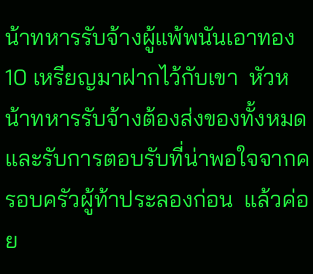น้าทหารรับจ้างผู้แพ้พนันเอาทอง 10 เหรียญมาฝากไว้กับเขา  หัวหน้าทหารรับจ้างต้องส่งของทั้งหมดและรับการตอบรับที่น่าพอใจจากครอบครัวผู้ท้าประลองก่อน  แล้วค่อย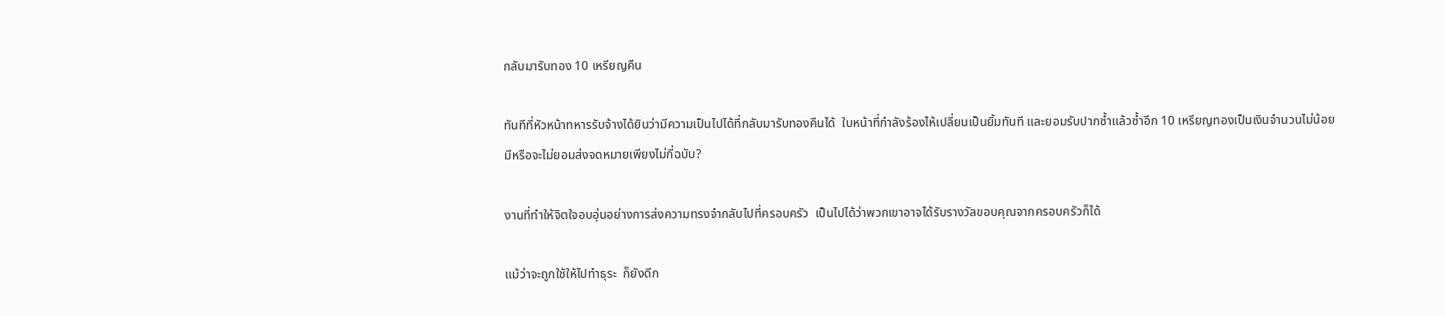กลับมารับทอง 10 เหรียญคืน

ทันทีที่หัวหน้าทหารรับจ้างได้ยินว่ามีความเป็นไปได้ที่กลับมารับทองคืนได้  ใบหน้าที่กำลังร้องไห้เปลี่ยนเป็นยิ้มทันที และยอมรับปากซ้ำแล้วซ้ำอีก 10 เหรียญทองเป็นเงินจำนวนไม่น้อย  มีหรือจะไม่ยอมส่งจดหมายเพียงไม่กี่ฉบับ?

งานที่ทำให้จิตใจอบอุ่นอย่างการส่งความทรงจำกลับไปที่ครอบครัว  เป็นไปได้ว่าพวกเขาอาจได้รับรางวัลขอบคุณจากครอบครัวก็ได้

แม้ว่าจะถูกใช้ให้ไปทำธุระ  ก็ยังดีก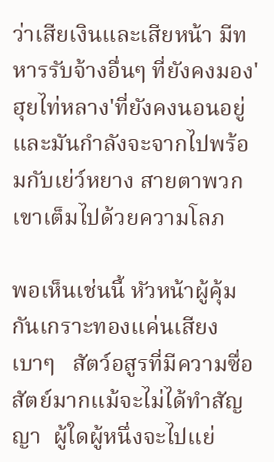ว่าเสียเงินและเสียหน้า มีทหารรับจ้างอื่นๆ ที่ยังคงมอง'ฮุยไท่หลาง'ที่ยังคงนอนอยู่ และมันกำลังจะจากไปพร้อมกับเย่ว์หยาง สายตาพวกเขาเต็มไปด้วยความโลภ

พอเห็นเช่นนี้ หัวหน้าผู้คุ้มกันเกราะทองแค่นเสียงเบาๆ   สัตว์อสูรที่มีความซื่อสัตย์มากแม้จะไม่ได้ทำสัญญา  ผู้ใดผู้หนึ่งจะไปแย่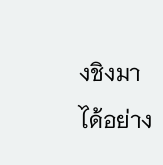งชิงมาได้อย่าง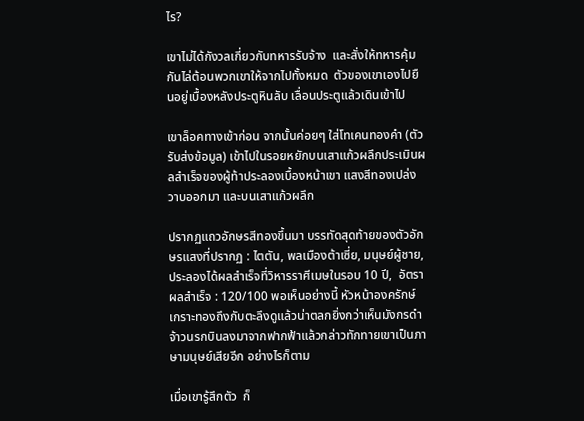ไร?

เขาไม่ได้กังวลเกี่ยวกับทหารรับจ้าง  และสั่งให้ทหารคุ้มกันไล่ต้อนพวกเขาให้จากไปทั้งหมด  ตัวของเขาเองไปยืนอยู่เบื้องหลังประตูหินลับ เลื่อนประตูแล้วเดินเข้าไป

เขาล็อคทางเข้าก่อน จากนั้นค่อยๆ ใส่โทเคนทองคำ (ตัวรับส่งข้อมูล) เข้าไปในรอยหยักบนเสาแก้วผลึกประเมินผลสำเร็จของผู้ท้าประลองเบื้องหน้าเขา แสงสีทองเปล่งวาบออกมา และบนเสาแก้วผลึก

ปรากฏแถวอักษรสีทองขึ้นมา บรรทัดสุดท้ายของตัวอักษรแสงที่ปรากฏ : ไตตัน, พลเมืองต้าเซี่ย, มนุษย์ผู้ชาย,  ประลองได้ผลสำเร็จที่วิหารราศีเมษในรอบ 10 ปี,  อัตราผลสำเร็จ : 120/100 พอเห็นอย่างนี้ หัวหน้าองครักษ์เกราะทองถึงกับตะลึงดูแล้วน่าตลกยิ่งกว่าเห็นมังกรดำจ้าวนรกบินลงมาจากฟากฟ้าแล้วกล่าวทักทายเขาเป็นภาษามนุษย์เสียอีก อย่างไรก็ตาม

เมื่อเขารู้สึกตัว  ก็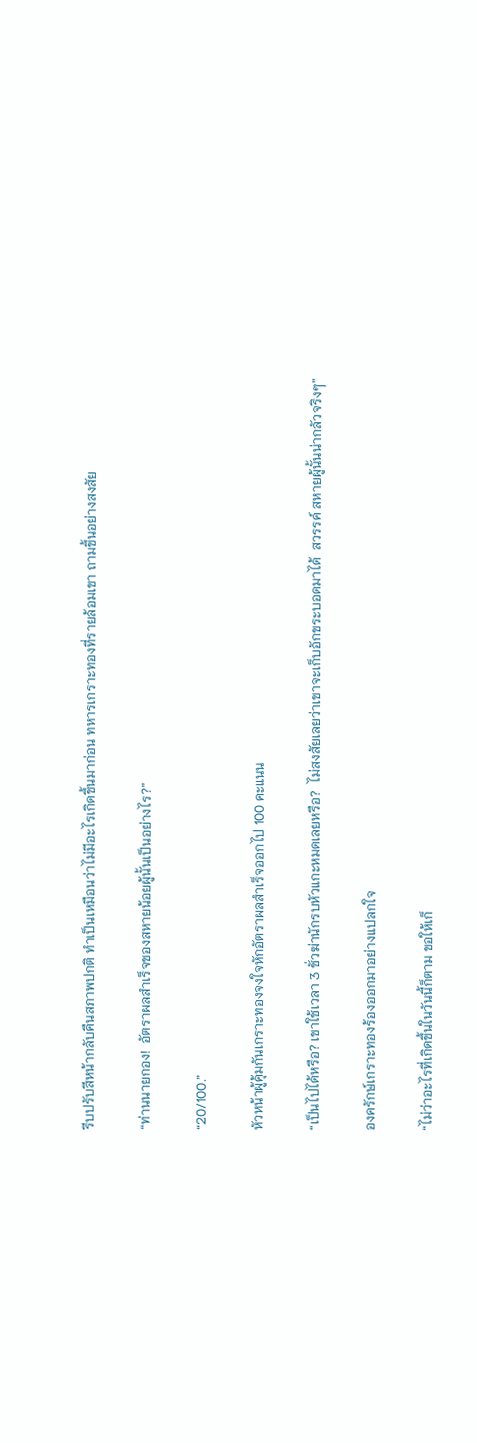รีบปรับสีหน้ากลับคืนสภาพปกติ ทำเป็นเหมือนว่าไม่มีอะไรเกิดขึ้นมาก่อน ทหารเกราะทองที่รายล้อมเขา ถามขึ้นอย่างสงสัย

“ท่านนายกอง!  อัตราผลสำเร็จของสหายน้อยผู้นั้นเป็นอย่างไร?”

“20/100.”

หัวหน้าผู้คุ้มกันเกราะทองจงใจหักอัตราผลสำเร็จออกไป 100 คะแนน

“เป็นไปได้หรือ? เขาใช้เวลา 3 ชั่วฆ่านักรบหัวแกะหมดเลยหรือ?  ไม่สงสัยเลยว่าเขาจะเก็บอักขระบอดมาได้  สวรรค์ สหายผู้นั้นน่ากลัวจริงๆ”

องครักษ์เกราะทองร้องออกมาอย่างแปลกใจ

“ไม่ว่าอะไรที่เกิดขึ้นในวันนี้ก็ตาม ขอให้เก็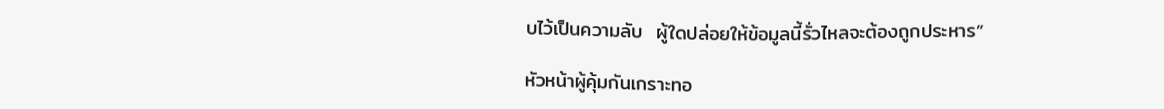บไว้เป็นความลับ  ผู้ใดปล่อยให้ข้อมูลนี้รั่วไหลจะต้องถูกประหาร”

หัวหน้าผู้คุ้มกันเกราะทอ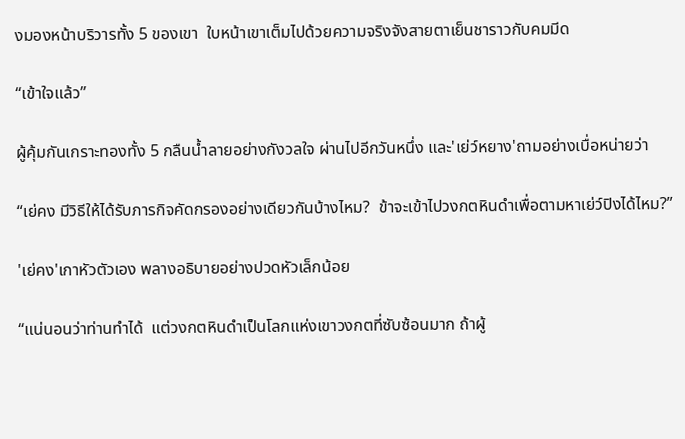งมองหน้าบริวารทั้ง 5 ของเขา  ใบหน้าเขาเต็มไปด้วยความจริงจังสายตาเย็นชาราวกับคมมีด

“เข้าใจแล้ว”

ผู้คุ้มกันเกราะทองทั้ง 5 กลืนน้ำลายอย่างกังวลใจ ผ่านไปอีกวันหนึ่ง และ'เย่ว์หยาง'ถามอย่างเบื่อหน่ายว่า

“เย่คง มีวิธีให้ได้รับภารกิจคัดกรองอย่างเดียวกันบ้างไหม?  ข้าจะเข้าไปวงกตหินดำเพื่อตามหาเย่ว์ปิงได้ไหม?”

'เย่คง'เกาหัวตัวเอง พลางอธิบายอย่างปวดหัวเล็กน้อย

“แน่นอนว่าท่านทำได้  แต่วงกตหินดำเป็นโลกแห่งเขาวงกตที่ซับซ้อนมาก ถ้าผู้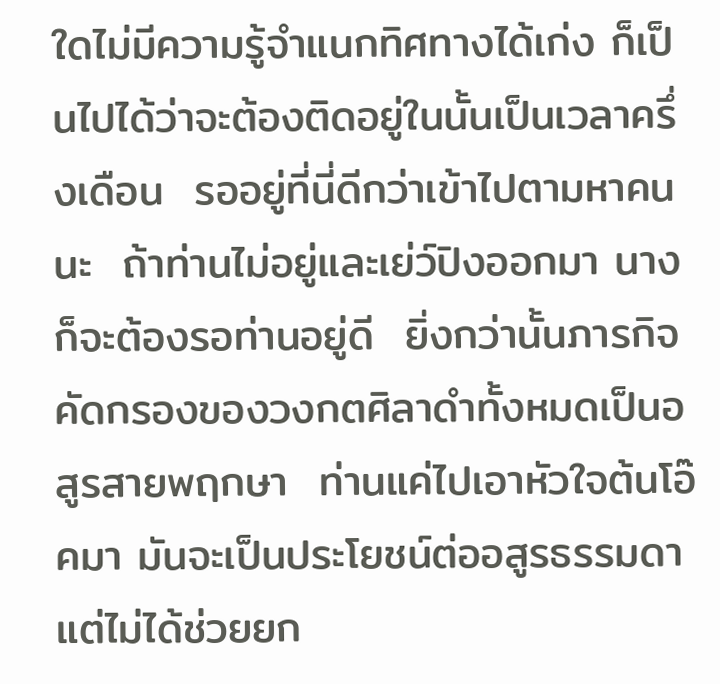ใดไม่มีความรู้จำแนกทิศทางได้เก่ง ก็เป็นไปได้ว่าจะต้องติดอยู่ในนั้นเป็นเวลาครึ่งเดือน  รออยู่ที่นี่ดีกว่าเข้าไปตามหาคนนะ  ถ้าท่านไม่อยู่และเย่ว์ปิงออกมา นางก็จะต้องรอท่านอยู่ดี  ยิ่งกว่านั้นภารกิจคัดกรองของวงกตศิลาดำทั้งหมดเป็นอสูรสายพฤกษา  ท่านแค่ไปเอาหัวใจต้นโอ๊คมา มันจะเป็นประโยชน์ต่ออสูรธรรมดา  แต่ไม่ได้ช่วยยก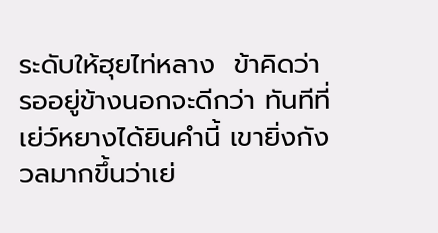ระดับให้ฮุยไท่หลาง  ข้าคิดว่า รออยู่ข้างนอกจะดีกว่า ทันทีที่เย่ว์หยางได้ยินคำนี้ เขายิ่งกังวลมากขึ้นว่าเย่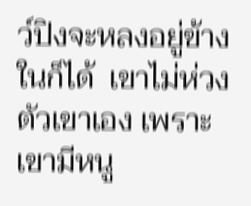ว์ปิงจะหลงอยู่ข้างในก็ได้  เขาไม่ห่วงตัวเขาเอง เพราะเขามีหนู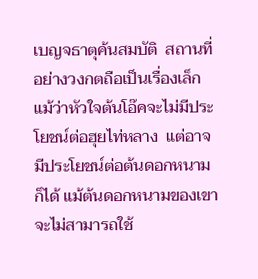เบญจธาตุค้นสมบัติ  สถานที่อย่างวงกตถือเป็นเรื่องเล็ก แม้ว่าหัวใจต้นโอ๊คจะไม่มีประโยชน์ต่อฮุยไท่หลาง  แต่อาจมีประโยชน์ต่อต้นดอกหนามก็ได้ แม้ต้นดอกหนามของเขาจะไม่สามารถใช้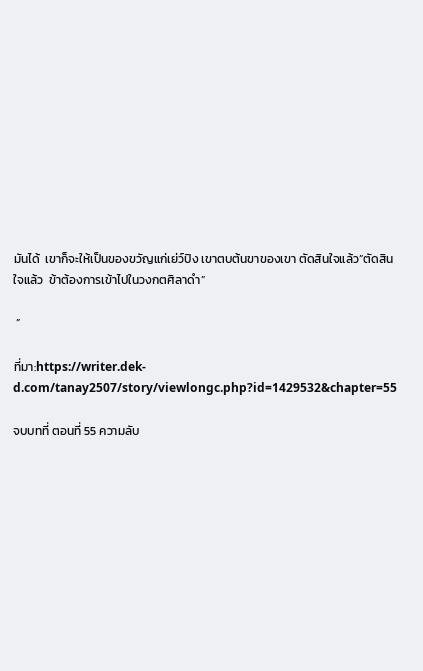มันได้  เขาก็จะให้เป็นของขวัญแก่เย่ว์ปิง เขาตบต้นขาของเขา ตัดสินใจแล้ว”ตัดสินใจแล้ว  ข้าต้องการเข้าไปในวงกตศิลาดำ”

 ”

ที่มา:https://writer.dek-d.com/tanay2507/story/viewlongc.php?id=1429532&chapter=55

จบบทที่ ตอนที่ 55 ความลับ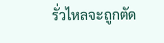รั่วไหลจะถูกตัด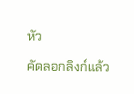หัว

คัดลอกลิงก์แล้ว